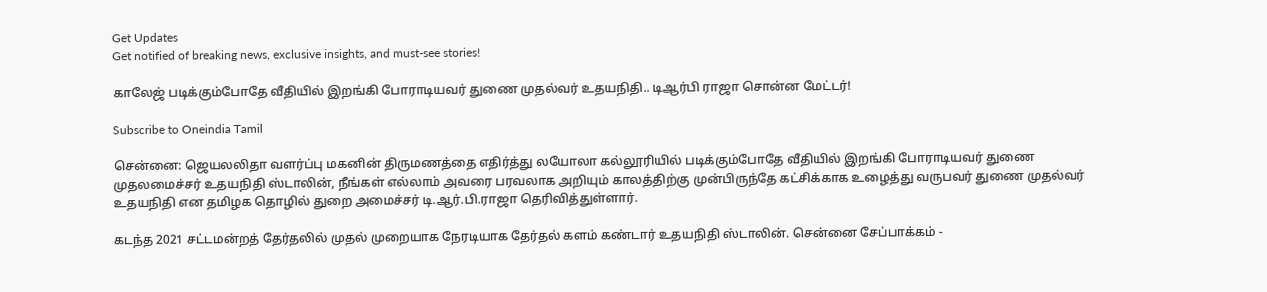Get Updates
Get notified of breaking news, exclusive insights, and must-see stories!

காலேஜ் படிக்கும்போதே வீதியில் இறங்கி போராடியவர் துணை முதல்வர் உதயநிதி.. டிஆர்பி ராஜா சொன்ன மேட்டர்!

Subscribe to Oneindia Tamil

சென்னை: ஜெயலலிதா வளர்ப்பு மகனின் திருமணத்தை எதிர்த்து லயோலா கல்லூரியில் படிக்கும்போதே வீதியில் இறங்கி போராடியவர் துணை முதலமைச்சர் உதயநிதி ஸ்டாலின், நீங்கள் எல்லாம் அவரை பரவலாக அறியும் காலத்திற்கு முன்பிருந்தே கட்சிக்காக உழைத்து வருபவர் துணை முதல்வர் உதயநிதி என தமிழக தொழில் துறை அமைச்சர் டி.ஆர்.பி.ராஜா தெரிவித்துள்ளார்.

கடந்த 2021 சட்டமன்றத் தேர்தலில் முதல் முறையாக நேரடியாக தேர்தல் களம் கண்டார் உதயநிதி ஸ்டாலின். சென்னை சேப்பாக்கம் -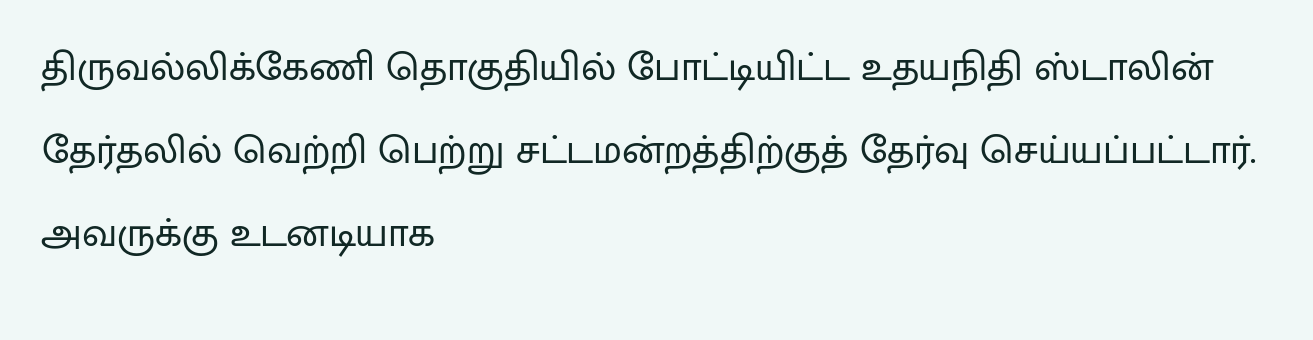திருவல்லிக்கேணி தொகுதியில் போட்டியிட்ட உதயநிதி ஸ்டாலின் தேர்தலில் வெற்றி பெற்று சட்டமன்றத்திற்குத் தேர்வு செய்யப்பட்டார். அவருக்கு உடனடியாக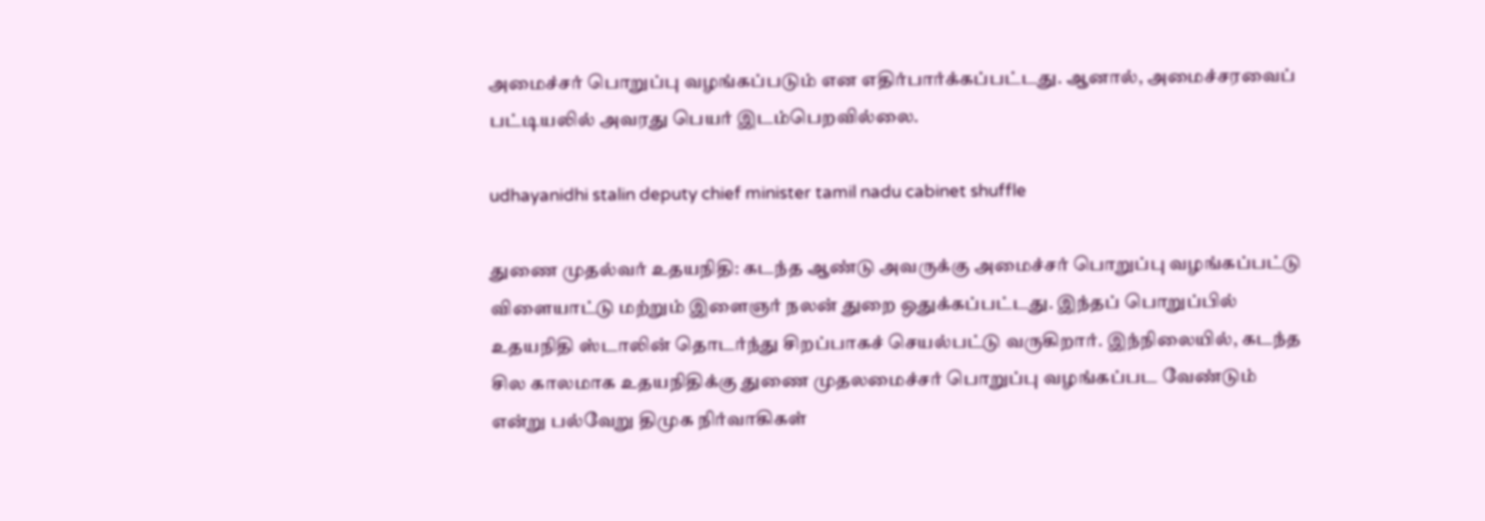அமைச்சர் பொறுப்பு வழங்கப்படும் என எதிர்பார்க்கப்பட்டது. ஆனால், அமைச்சரவைப் பட்டியலில் அவரது பெயர் இடம்பெறவில்லை.

udhayanidhi stalin deputy chief minister tamil nadu cabinet shuffle

துணை முதல்வர் உதயநிதி: கடந்த ஆண்டு அவருக்கு அமைச்சர் பொறுப்பு வழங்கப்பட்டு விளையாட்டு மற்றும் இளைஞர் நலன் துறை ஒதுக்கப்பட்டது. இந்தப் பொறுப்பில் உதயநிதி ஸ்டாலின் தொடர்ந்து சிறப்பாகச் செயல்பட்டு வருகிறார். இந்நிலையில், கடந்த சில காலமாக உதயநிதிக்கு துணை முதலமைச்சர் பொறுப்பு வழங்கப்பட வேண்டும் என்று பல்வேறு திமுக நிர்வாகிகள்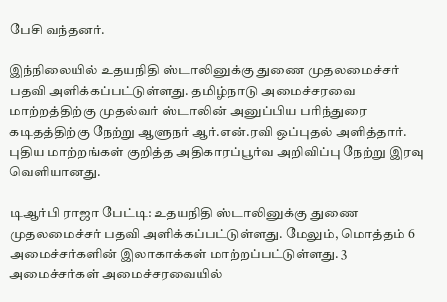பேசி வந்தனர்.

இந்நிலையில் உதயநிதி ஸ்டாலினுக்கு துணை முதலமைச்சர் பதவி அளிக்கப்பட்டுள்ளது. தமிழ்நாடு அமைச்சரவை மாற்றத்திற்கு முதல்வர் ஸ்டாலின் அனுப்பிய பரிந்துரை கடிதத்திற்கு நேற்று ஆளுநர் ஆர்.என்.ரவி ஒப்புதல் அளித்தார். புதிய மாற்றங்கள் குறித்த அதிகாரப்பூர்வ அறிவிப்பு நேற்று இரவு வெளியானது.

டிஆர்பி ராஜா பேட்டி: உதயநிதி ஸ்டாலினுக்கு துணை முதலமைச்சர் பதவி அளிக்கப்பட்டுள்ளது. மேலும், மொத்தம் 6 அமைச்சர்களின் இலாகாக்கள் மாற்றப்பட்டுள்ளது. 3 அமைச்சர்கள் அமைச்சரவையில்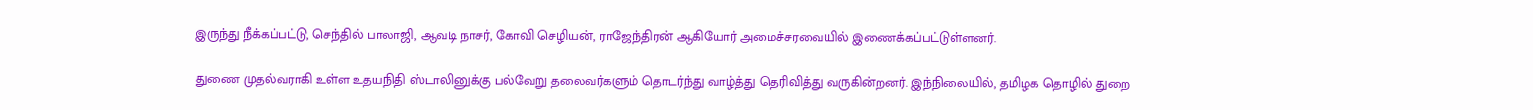இருந்து நீக்கப்பட்டு, செந்தில் பாலாஜி, ஆவடி நாசர், கோவி செழியன், ராஜேந்திரன் ஆகியோர் அமைச்சரவையில் இணைக்கப்பட்டுள்ளனர்.

துணை முதல்வராகி உள்ள உதயநிதி ஸ்டாலினுக்கு பல்வேறு தலைவர்களும் தொடர்ந்து வாழ்த்து தெரிவித்து வருகின்றனர். இந்நிலையில், தமிழக தொழில் துறை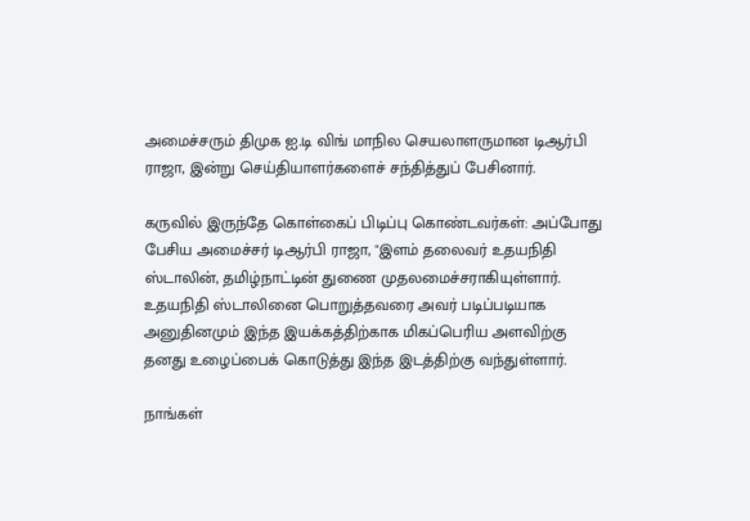அமைச்சரும் திமுக ஐ.டி விங் மாநில செயலாளருமான டிஆர்பி ராஜா, இன்று செய்தியாளர்களைச் சந்தித்துப் பேசினார்.

கருவில் இருந்தே கொள்கைப் பிடிப்பு கொண்டவர்கள்: அப்போது பேசிய அமைச்சர் டிஆர்பி ராஜா, "இளம் தலைவர் உதயநிதி ஸ்டாலின், தமிழ்நாட்டின் துணை முதலமைச்சராகியுள்ளார். உதயநிதி ஸ்டாலினை பொறுத்தவரை அவர் படிப்படியாக அனுதினமும் இந்த இயக்கத்திற்காக மிகப்பெரிய அளவிற்கு தனது உழைப்பைக் கொடுத்து இந்த இடத்திற்கு வந்துள்ளார்.

நாங்கள்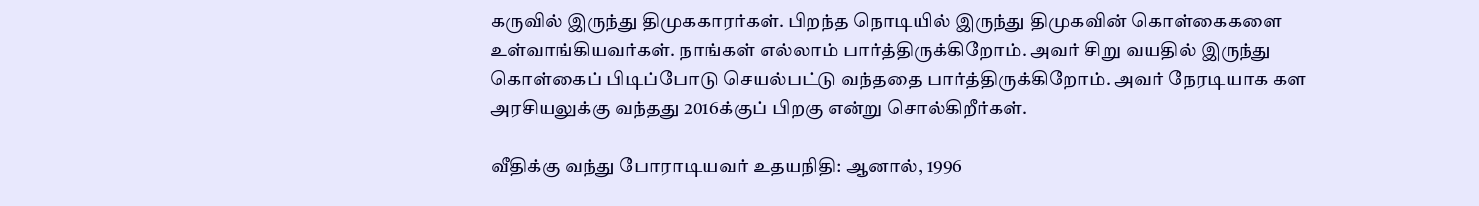கருவில் இருந்து திமுககாரர்கள். பிறந்த நொடியில் இருந்து திமுகவின் கொள்கைகளை உள்வாங்கியவர்கள். நாங்கள் எல்லாம் பார்த்திருக்கிறோம். அவர் சிறு வயதில் இருந்து கொள்கைப் பிடிப்போடு செயல்பட்டு வந்ததை பார்த்திருக்கிறோம். அவர் நேரடியாக கள அரசியலுக்கு வந்தது 2016க்குப் பிறகு என்று சொல்கிறீர்கள்.

வீதிக்கு வந்து போராடியவர் உதயநிதி: ஆனால், 1996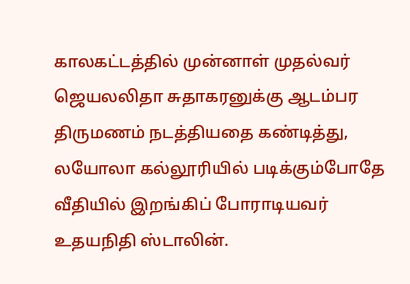காலகட்டத்தில் முன்னாள் முதல்வர் ஜெயலலிதா சுதாகரனுக்கு ஆடம்பர திருமணம் நடத்தியதை கண்டித்து, லயோலா கல்லூரியில் படிக்கும்போதே வீதியில் இறங்கிப் போராடியவர் உதயநிதி ஸ்டாலின்.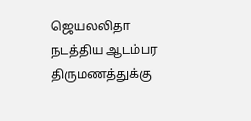ஜெயலலிதா நடத்திய ஆடம்பர திருமணத்துக்கு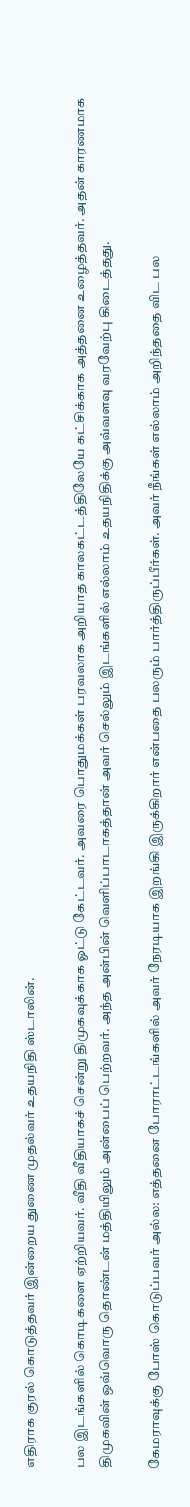எதிராக குரல் கொடுத்தவர் இன்றைய துணை முதல்வர் உதயநிதி ஸ்டாலின்.

பல இடங்களில் கொடிகளை ஏற்றியவர். வீதி வீதியாகச் சென்று திமுகவுக்காக ஓட்டு கேட்டவர். அவரை பொதுமக்கள் பரவலாக அறியாத காலகட்டத்திலேயே கட்சிக்காக அத்தனை உழைத்தவர். அதன் காரணமாக திமுகவின் ஒவ்வொரு தொண்டன் மத்தியிலும் அன்பைப் பெற்றவர். அந்த அன்பின் வெளிப்பாடாகத்தான் அவர் செல்லும் இடங்களில் எல்லாம் உதயநிதிக்கு அவ்வளவு வரவேற்பு கிடைத்தது.

கேமராவுக்கு போஸ் கொடுப்பவர் அல்ல: எத்தனை போராட்டங்களில் அவர் நேரடியாக இறங்கி இருக்கிறார் என்பதை பலரும் பார்த்திருப்பீர்கள். அவர் நீங்கள் எல்லாம் அறிந்ததை விட பல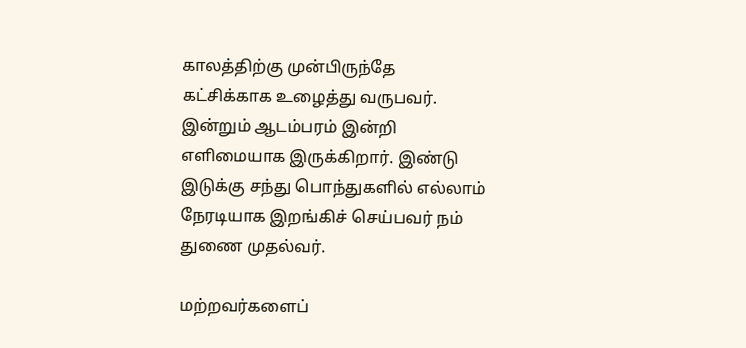காலத்திற்கு முன்பிருந்தே கட்சிக்காக உழைத்து வருபவர். இன்றும் ஆடம்பரம் இன்றி எளிமையாக இருக்கிறார். இண்டு இடுக்கு சந்து பொந்துகளில் எல்லாம் நேரடியாக இறங்கிச் செய்பவர் நம் துணை முதல்வர்.

மற்றவர்களைப்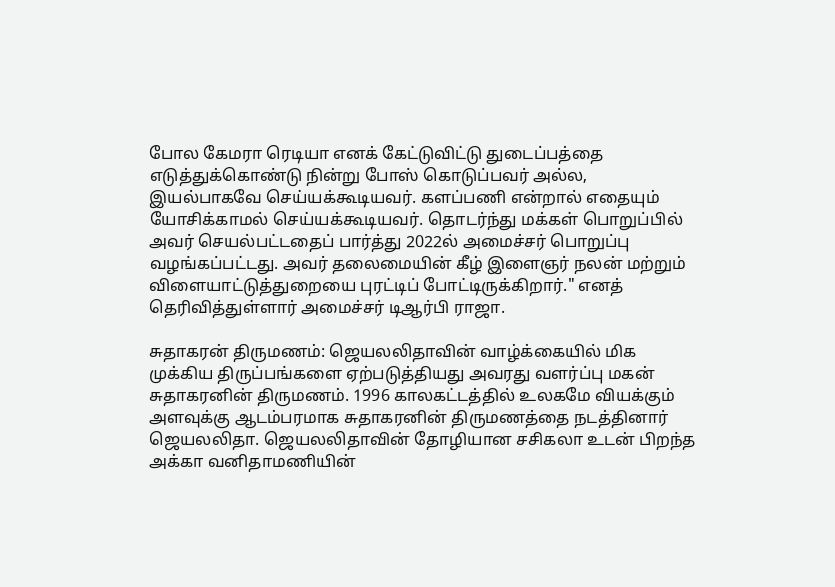போல கேமரா ரெடியா எனக் கேட்டுவிட்டு துடைப்பத்தை எடுத்துக்கொண்டு நின்று போஸ் கொடுப்பவர் அல்ல, இயல்பாகவே செய்யக்கூடியவர். களப்பணி என்றால் எதையும் யோசிக்காமல் செய்யக்கூடியவர். தொடர்ந்து மக்கள் பொறுப்பில் அவர் செயல்பட்டதைப் பார்த்து 2022ல் அமைச்சர் பொறுப்பு வழங்கப்பட்டது. அவர் தலைமையின் கீழ் இளைஞர் நலன் மற்றும் விளையாட்டுத்துறையை புரட்டிப் போட்டிருக்கிறார்." எனத் தெரிவித்துள்ளார் அமைச்சர் டிஆர்பி ராஜா.

சுதாகரன் திருமணம்: ஜெயலலிதாவின் வாழ்க்கையில் மிக முக்கிய திருப்பங்களை ஏற்படுத்தியது அவரது வளர்ப்பு மகன் சுதாகரனின் திருமணம். 1996 காலகட்டத்தில் உலகமே வியக்கும் அளவுக்கு ஆடம்பரமாக சுதாகரனின் திருமணத்தை நடத்தினார் ஜெயலலிதா. ஜெயலலிதாவின் தோழியான சசிகலா உடன் பிறந்த அக்கா வனிதாமணியின்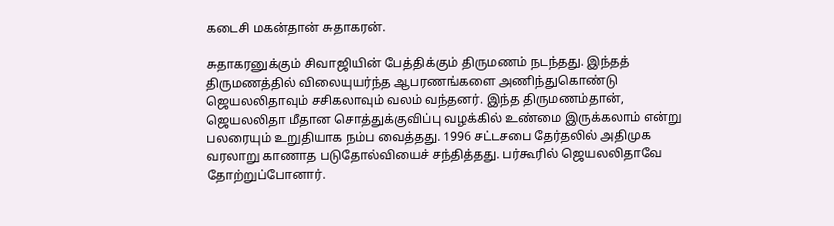கடைசி மகன்தான் சுதாகரன்.

சுதாகரனுக்கும் சிவாஜியின் பேத்திக்கும் திருமணம் நடந்தது. இந்தத் திருமணத்தில் விலையுயர்ந்த ஆபரணங்களை அணிந்துகொண்டு ஜெயலலிதாவும் சசிகலாவும் வலம் வந்தனர். இந்த திருமணம்தான், ஜெயலலிதா மீதான சொத்துக்குவிப்பு வழக்கில் உண்மை இருக்கலாம் என்று பலரையும் உறுதியாக நம்ப வைத்தது. 1996 சட்டசபை தேர்தலில் அதிமுக வரலாறு காணாத படுதோல்வியைச் சந்தித்தது. பர்கூரில் ஜெயலலிதாவே தோற்றுப்போனார்.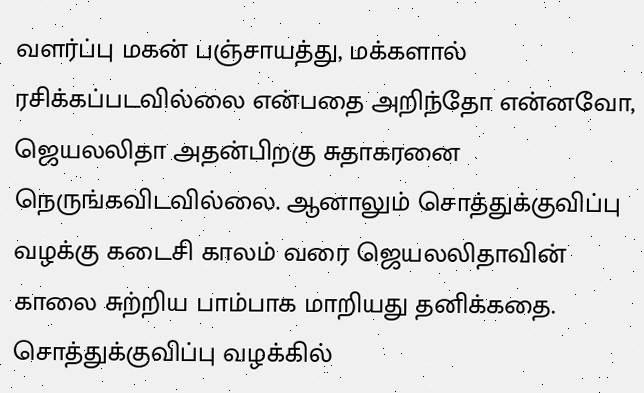வளர்ப்பு மகன் பஞ்சாயத்து, மக்களால் ரசிக்கப்படவில்லை என்பதை அறிந்தோ என்னவோ, ஜெயலலிதா அதன்பிறகு சுதாகரனை நெருங்கவிடவில்லை. ஆனாலும் சொத்துக்குவிப்பு வழக்கு கடைசி காலம் வரை ஜெயலலிதாவின் காலை சுற்றிய பாம்பாக மாறியது தனிக்கதை. சொத்துக்குவிப்பு வழக்கில்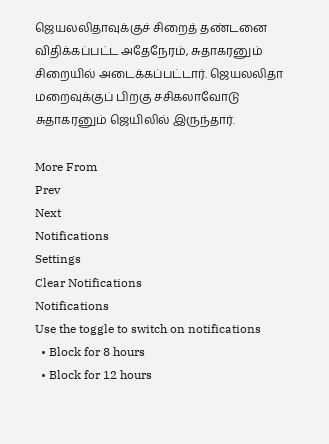ஜெயலலிதாவுக்குச் சிறைத் தண்டனை விதிக்கப்பட்ட அதேநேரம், சுதாகரனும் சிறையில் அடைக்கப்பட்டார். ஜெயலலிதா மறைவுக்குப் பிறகு சசிகலாவோடு சுதாகரனும் ஜெயிலில் இருந்தார்.

More From
Prev
Next
Notifications
Settings
Clear Notifications
Notifications
Use the toggle to switch on notifications
  • Block for 8 hours
  • Block for 12 hours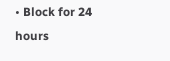• Block for 24 hours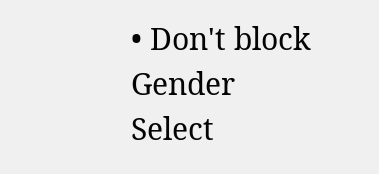• Don't block
Gender
Select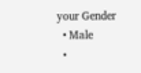your Gender
  • Male
  •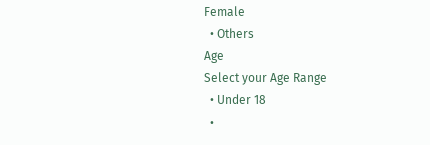Female
  • Others
Age
Select your Age Range
  • Under 18
  •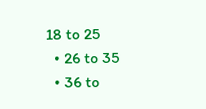18 to 25
  • 26 to 35
  • 36 to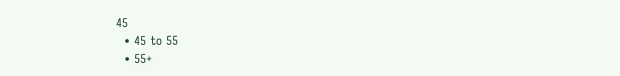45
  • 45 to 55
  • 55+